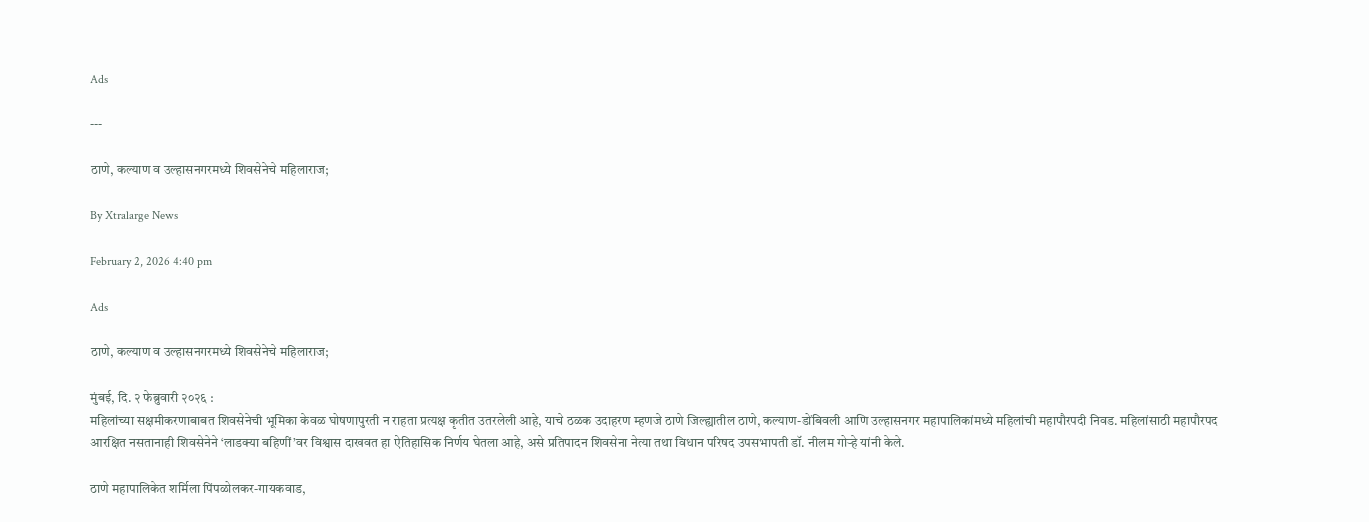Ads

---

ठाणे, कल्याण व उल्हासनगरमध्ये शिवसेनेचे महिलाराज;

By Xtralarge News

February 2, 2026 4:40 pm

Ads

ठाणे, कल्याण व उल्हासनगरमध्ये शिवसेनेचे महिलाराज;

मुंबई, दि. २ फेब्रुवारी २०२६ :
महिलांच्या सक्षमीकरणाबाबत शिवसेनेची भूमिका केवळ घोषणापुरती न राहता प्रत्यक्ष कृतीत उतरलेली आहे, याचे ठळक उदाहरण म्हणजे ठाणे जिल्ह्यातील ठाणे, कल्याण-डोंबिवली आणि उल्हासनगर महापालिकांमध्ये महिलांची महापौरपदी निवड. महिलांसाठी महापौरपद आरक्षित नसतानाही शिवसेनेने ‘लाडक्या बहिणीं’वर विश्वास दाखवत हा ऐतिहासिक निर्णय घेतला आहे, असे प्रतिपादन शिवसेना नेत्या तथा विधान परिषद उपसभापती डॉ. नीलम गोऱ्हे यांनी केले.

ठाणे महापालिकेत शर्मिला पिंपळोलकर-गायकवाड,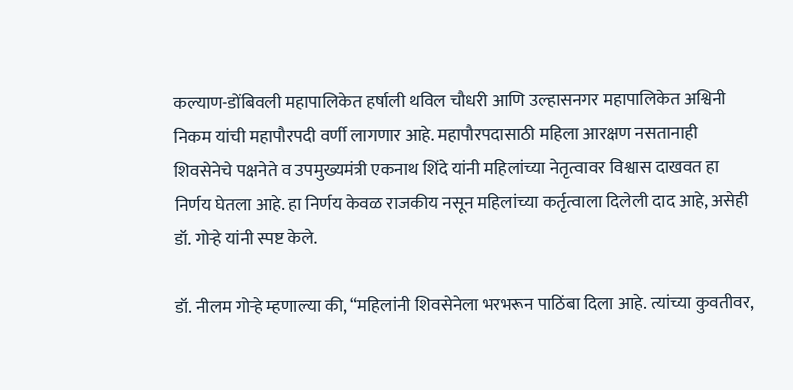कल्याण-डोंबिवली महापालिकेत हर्षाली थविल चौधरी आणि उल्हासनगर महापालिकेत अश्विनी निकम यांची महापौरपदी वर्णी लागणार आहे. महापौरपदासाठी महिला आरक्षण नसतानाही शिवसेनेचे पक्षनेते व उपमुख्यमंत्री एकनाथ शिंदे यांनी महिलांच्या नेतृत्वावर विश्वास दाखवत हा निर्णय घेतला आहे. हा निर्णय केवळ राजकीय नसून महिलांच्या कर्तृत्वाला दिलेली दाद आहे, असेही डॉ. गोऱ्हे यांनी स्पष्ट केले.

डॉ. नीलम गोऱ्हे म्हणाल्या की, “महिलांनी शिवसेनेला भरभरून पाठिंबा दिला आहे. त्यांच्या कुवतीवर,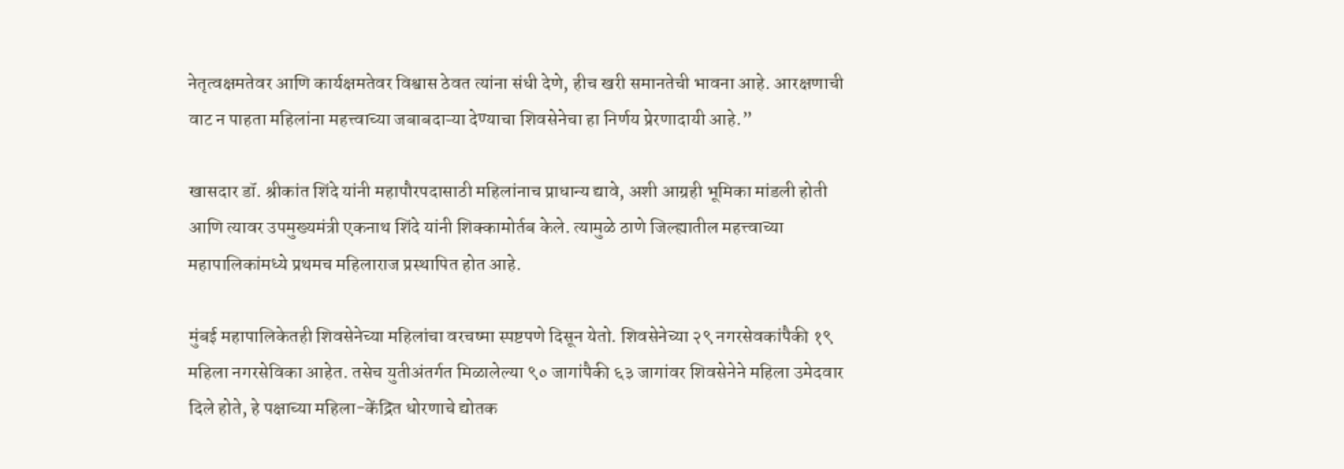नेतृत्वक्षमतेवर आणि कार्यक्षमतेवर विश्वास ठेवत त्यांना संधी देणे, हीच खरी समानतेची भावना आहे. आरक्षणाची वाट न पाहता महिलांना महत्त्वाच्या जबाबदाऱ्या देण्याचा शिवसेनेचा हा निर्णय प्रेरणादायी आहे.”

खासदार डॉ. श्रीकांत शिंदे यांनी महापौरपदासाठी महिलांनाच प्राधान्य द्यावे, अशी आग्रही भूमिका मांडली होती आणि त्यावर उपमुख्यमंत्री एकनाथ शिंदे यांनी शिक्कामोर्तब केले. त्यामुळे ठाणे जिल्ह्यातील महत्त्वाच्या महापालिकांमध्ये प्रथमच महिलाराज प्रस्थापित होत आहे.

मुंबई महापालिकेतही शिवसेनेच्या महिलांचा वरचष्मा स्पष्टपणे दिसून येतो. शिवसेनेच्या २९ नगरसेवकांपैकी १९ महिला नगरसेविका आहेत. तसेच युतीअंतर्गत मिळालेल्या ९० जागांपैकी ६३ जागांवर शिवसेनेने महिला उमेदवार दिले होते, हे पक्षाच्या महिला-केंद्रित धोरणाचे द्योतक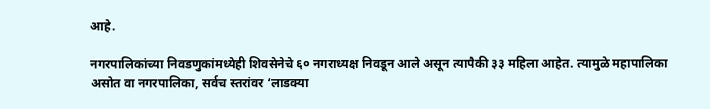आहे.

नगरपालिकांच्या निवडणुकांमध्येही शिवसेनेचे ६० नगराध्यक्ष निवडून आले असून त्यापैकी ३३ महिला आहेत. त्यामुळे महापालिका असोत वा नगरपालिका, सर्वच स्तरांवर ‘लाडक्या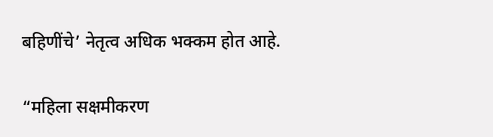बहिणींचे’ नेतृत्व अधिक भक्कम होत आहे.

“महिला सक्षमीकरण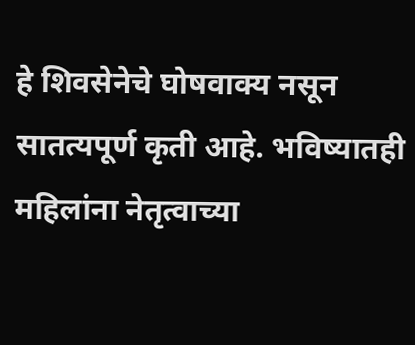हे शिवसेनेचे घोषवाक्य नसून सातत्यपूर्ण कृती आहे. भविष्यातही महिलांना नेतृत्वाच्या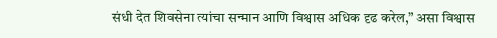संधी देत शिवसेना त्यांचा सन्मान आणि विश्वास अधिक दृढ करेल,” असा विश्वास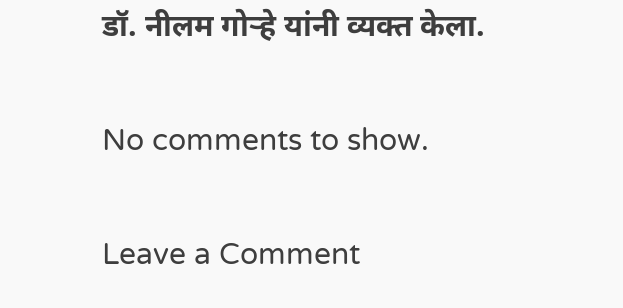डॉ. नीलम गोऱ्हे यांनी व्यक्त केला.

No comments to show.

Leave a Comment